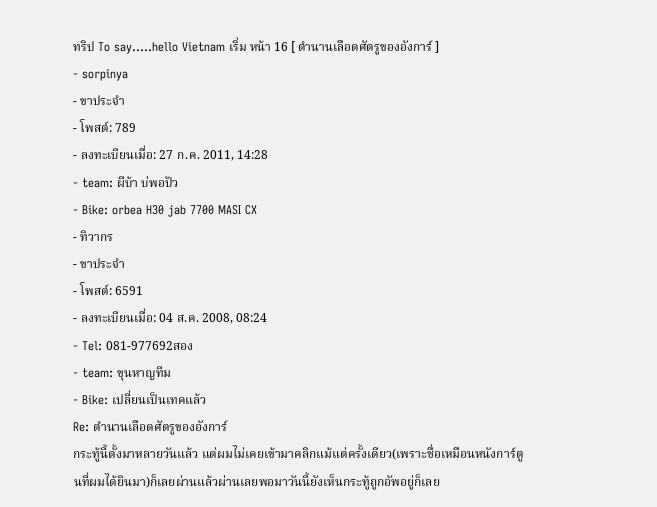ทริป To say.....hello Vietnam เริ่ม หน้า 16 [ ตำนานเลือดศัตรูของอังการ์ ]
- sorpinya
- ขาประจำ
- โพสต์: 789
- ลงทะเบียนเมื่อ: 27 ก.ค. 2011, 14:28
- team: ผีบ้า บ่พอปัว
- Bike: orbea H30 jab 7700 MASI CX
- ทิวากร
- ขาประจำ
- โพสต์: 6591
- ลงทะเบียนเมื่อ: 04 ส.ค. 2008, 08:24
- Tel: 081-977692สอง
- team: ขุนหาญทีม
- Bike: เปลี่ยนเป็นเทคแล้ว
Re: ตำนานเลือดศัตรูของอังการ์
กระทู้นี้ตั้งมาหลายวันแล้ว แต่ผมไม่เคยเข้ามาคลิกแม้แต่ครั้งเดียว(เพราะชื่อเหมือนหนังการ์ตูนที่ผมได้ยินมา)ก็เลยผ่านแล้วผ่านเลยพอมาวันนี้ยังเห็นกระทู้ถูกอัพอยู่ก็เลย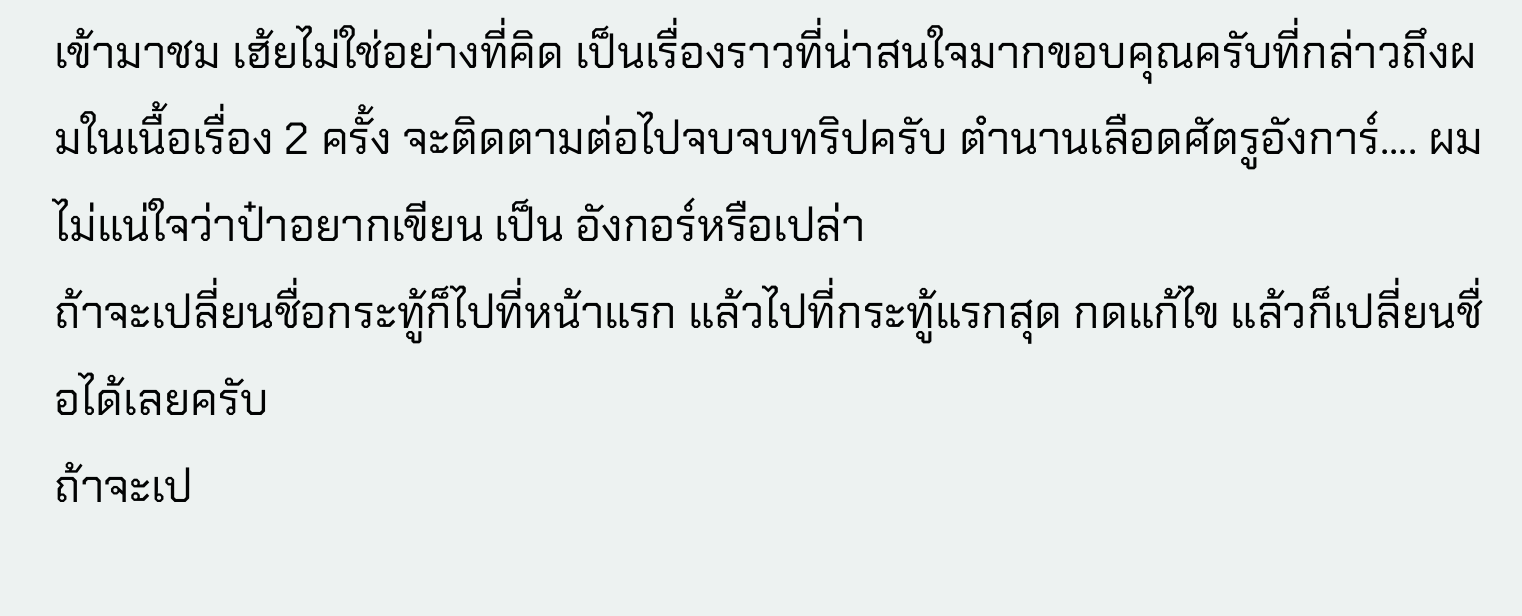เข้ามาชม เฮ้ยไม่ใช่อย่างที่คิด เป็นเรื่องราวที่น่าสนใจมากขอบคุณครับที่กล่าวถึงผมในเนื้อเรื่อง 2 ครั้ง จะติดตามต่อไปจบจบทริปครับ ตำนานเลือดศัตรูอังการ์.... ผมไม่แน่ใจว่าป๋าอยากเขียน เป็น อังกอร์หรือเปล่า
ถ้าจะเปลี่ยนชื่อกระทู้ก็ไปที่หน้าแรก แล้วไปที่กระทู้แรกสุด กดแก้ไข แล้วก็เปลี่ยนชื่อได้เลยครับ
ถ้าจะเป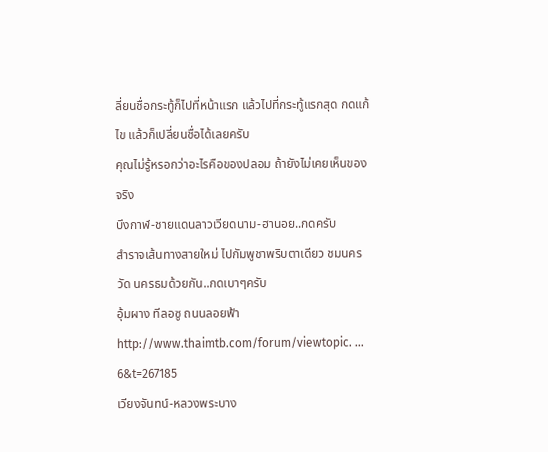ลี่ยนชื่อกระทู้ก็ไปที่หน้าแรก แล้วไปที่กระทู้แรกสุด กดแก้ไข แล้วก็เปลี่ยนชื่อได้เลยครับ
คุณไม่รู้หรอกว่าอะไรคือของปลอม ถ้ายังไม่เคยเห็นของจริง
บึงกาฬ-ชายแดนลาวเวียดนาม-ฮานอย..กดครับ
สำราจเส้นทางสายใหม่ ไปกัมพูชาพริบตาเดียว ชมนครวัด นครธมด้วยกัน..กดเบาๆครับ
อุ้มผาง ทีลอซู ถนนลอยฟ้า http://www.thaimtb.com/forum/viewtopic. ... 6&t=267185
เวียงจันทน์-หลวงพระบาง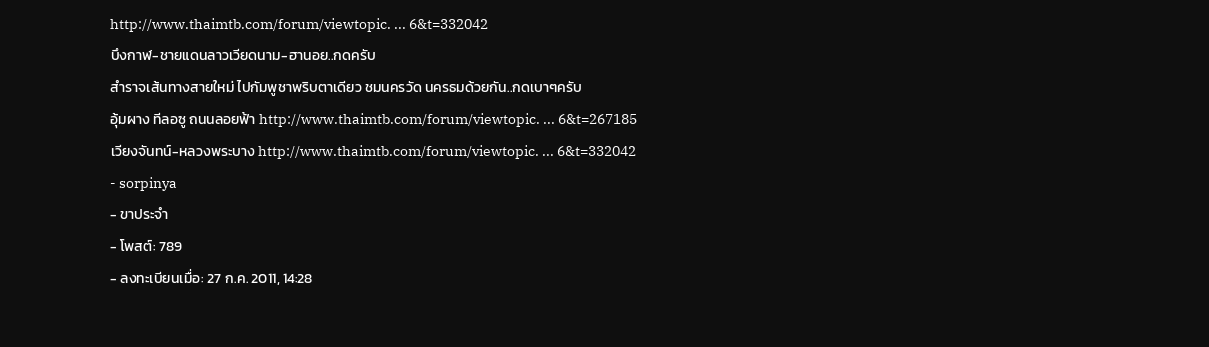http://www.thaimtb.com/forum/viewtopic. ... 6&t=332042
บึงกาฬ-ชายแดนลาวเวียดนาม-ฮานอย..กดครับ
สำราจเส้นทางสายใหม่ ไปกัมพูชาพริบตาเดียว ชมนครวัด นครธมด้วยกัน..กดเบาๆครับ
อุ้มผาง ทีลอซู ถนนลอยฟ้า http://www.thaimtb.com/forum/viewtopic. ... 6&t=267185
เวียงจันทน์-หลวงพระบาง http://www.thaimtb.com/forum/viewtopic. ... 6&t=332042
- sorpinya
- ขาประจำ
- โพสต์: 789
- ลงทะเบียนเมื่อ: 27 ก.ค. 2011, 14:28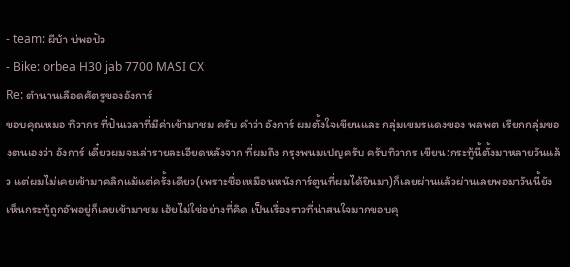- team: ผีบ้า บ่พอปัว
- Bike: orbea H30 jab 7700 MASI CX
Re: ตำนานเลือดศัตรูของอังการ์
ขอบคุณหมอ ทิวากร ที่ปันเวลาที่มีค่าเข้ามาชม ครับ คำว่า อังการ์ ผมตั้งใจเขียนและ กลุ่มเขมรแดงของ พลพต เรียกกลุ่มของตนเองว่า อังการ์ เดี๋ยวผมจะเล่ารายละเอียดหลังจาก ที่ผมถึง กรุงพนมเปญครับ ครับทิวากร เขียน:กระทู้นี้ตั้งมาหลายวันแล้ว แต่ผมไม่เคยเข้ามาคลิกแม้แต่ครั้งเดียว(เพราะชื่อเหมือนหนังการ์ตูนที่ผมได้ยินมา)ก็เลยผ่านแล้วผ่านเลยพอมาวันนี้ยังเห็นกระทู้ถูกอัพอยู่ก็เลยเข้ามาชม เฮ้ยไม่ใช่อย่างที่คิด เป็นเรื่องราวที่น่าสนใจมากขอบคุ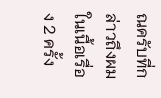ณครับที่กล่าวถึงผมในเนื้อเรื่อง 2 ครั้ง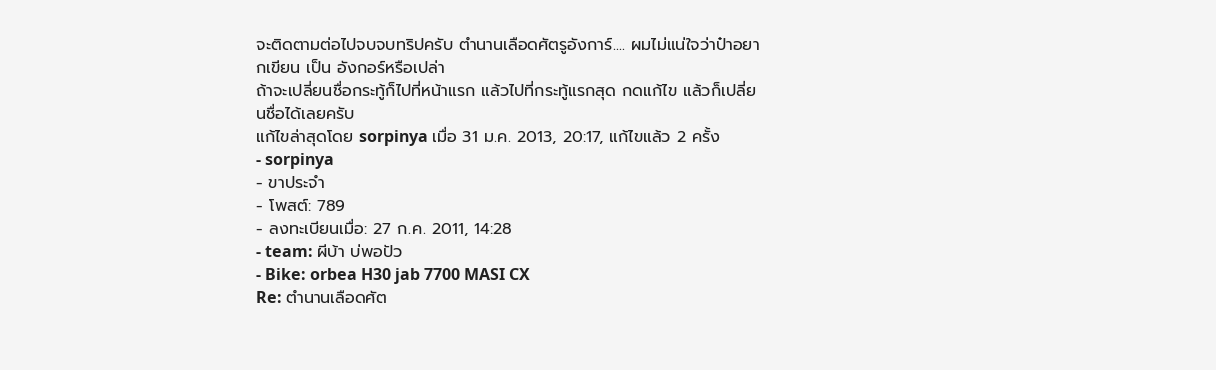จะติดตามต่อไปจบจบทริปครับ ตำนานเลือดศัตรูอังการ์.... ผมไม่แน่ใจว่าป๋าอยากเขียน เป็น อังกอร์หรือเปล่า
ถ้าจะเปลี่ยนชื่อกระทู้ก็ไปที่หน้าแรก แล้วไปที่กระทู้แรกสุด กดแก้ไข แล้วก็เปลี่ยนชื่อได้เลยครับ
แก้ไขล่าสุดโดย sorpinya เมื่อ 31 ม.ค. 2013, 20:17, แก้ไขแล้ว 2 ครั้ง
- sorpinya
- ขาประจำ
- โพสต์: 789
- ลงทะเบียนเมื่อ: 27 ก.ค. 2011, 14:28
- team: ผีบ้า บ่พอปัว
- Bike: orbea H30 jab 7700 MASI CX
Re: ตำนานเลือดศัต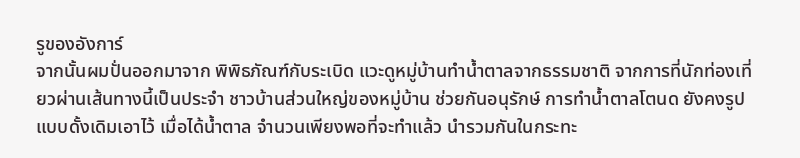รูของอังการ์
จากนั้นผมปั่นออกมาจาก พิพิธภัณฑ์กับระเบิด แวะดูหมู่บ้านทำน้ำตาลจากธรรมชาติ จากการที่นักท่องเที่ยวผ่านเส้นทางนี้เป็นประจำ ชาวบ้านส่วนใหญ่ของหมู่บ้าน ช่วยกันอนุรักษ์ การทำน้ำตาลโตนด ยังคงรูปแบบดั้งเดิมเอาไว้ เมื่อได้น้ำตาล จำนวนเพียงพอที่จะทำแล้ว นำรวมกันในกระทะ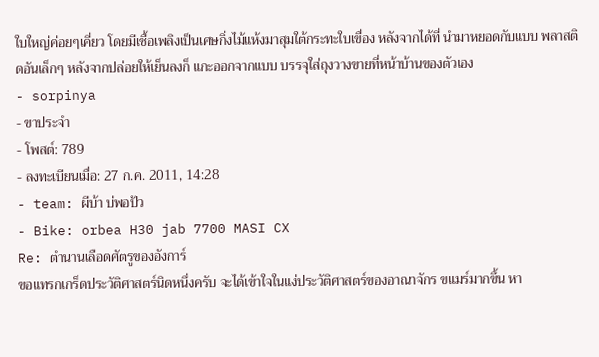ใบใหญ่ค่อยๆเคี่ยว โดยมีเชื้อเพลิงเป็นเศษกิ่งไม้แห้งมาสุมใต้กระทะใบเขื่อง หลังจากได้ที่ นำมาหยอดกับแบบ พลาสติดอันเล็กๆ หลังจากปล่อยให้เย็นลงก็ แกะออกจากแบบ บรรจุใส่ถุงวางขายที่หน้าบ้านของตัวเอง
- sorpinya
- ขาประจำ
- โพสต์: 789
- ลงทะเบียนเมื่อ: 27 ก.ค. 2011, 14:28
- team: ผีบ้า บ่พอปัว
- Bike: orbea H30 jab 7700 MASI CX
Re: ตำนานเลือดศัตรูของอังการ์
ขอแทรกเกร็ดประวัติศาสตร์นิดหนึ่งครับ จะได้เข้าใจในแง่ประวัติศาสตร์ของอาณาจักร ขแมร์มากขึ้น หา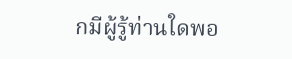กมีผู้รู้ท่านใดพอ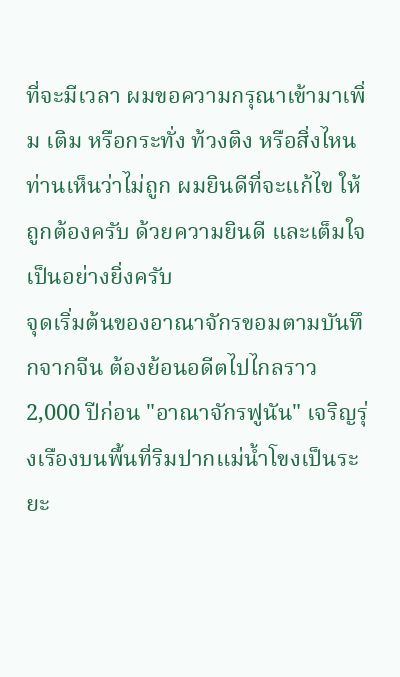ที่จะมีเวลา ผมขอความกรุณาเข้ามาเพิ่ม เติม หรือกระทั่ง ท้วงติง หรือสิ่งไหนท่านเห็นว่าไม่ถูก ผมยินดีที่จะแก้ไข ให้ถูกต้องครับ ด้วยความยินดี และเต็มใจเป็นอย่างยิ่งครับ
จุดเริ่มต้นของอาณาจักรขอมตามบันทึกจากจีน ต้องย้อนอดีตไปไกลราว 2,000 ปีก่อน "อาณาจักรฟูนัน" เจริญรุ่งเรืองบนพื้นที่ริมปากแม่น้ำโขงเป็นระยะ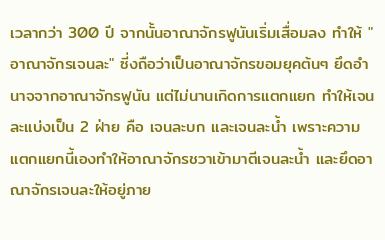เวลากว่า 300 ปี จากนั้นอาณาจักรฟูนันเริ่มเสื่อมลง ทำให้ "อาณาจักรเจนละ" ซี่งถือว่าเป็นอาณาจักรขอมยุคต้นๆ ยึดอำนาจจากอาณาจักรฟูนัน แต่ไม่นานเกิดการแตกแยก ทำให้เจนละแบ่งเป็น 2 ฝ่าย คือ เจนละบก และเจนละน้ำ เพราะความแตกแยกนี้เองทำให้อาณาจักรชวาเข้ามาตีเจนละน้ำ และยึดอาณาจักรเจนละให้อยู่ภาย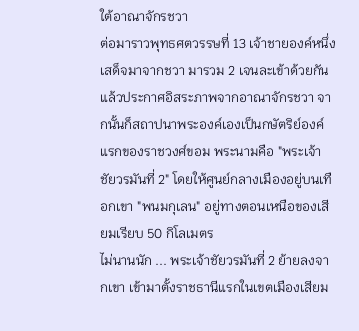ใต้อาณาจักรชวา
ต่อมาราวพุทธศตวรรษที่ 13 เจ้าชายองค์หนึ่งเสด็จมาจากชวา มารวม 2 เจนละเข้าด้วยกัน แล้วประกาศอิสระภาพจากอาณาจักรชวา จากนั้นก็สถาปนาพระองค์เองเป็นกษัตริย์องค์แรกของราชวงศ์ขอม พระนามคือ "พระเจ้าชัยวรมันที่ 2" โดยให้ศูนย์กลางเมืองอยู่บนเทือกเขา "พนมกุเลน" อยู่ทางตอนเหนือของเสียมเรียบ 50 กิโลเมตร
ไม่นานนัก ... พระเจ้าชัยวรมันที่ 2 ย้ายลงจากเขา เข้ามาตั้งราชธานีแรกในเขตเมืองเสียม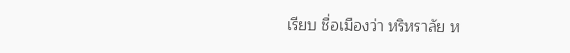เรียบ ชื่อเมืองว่า หริหราลัย ห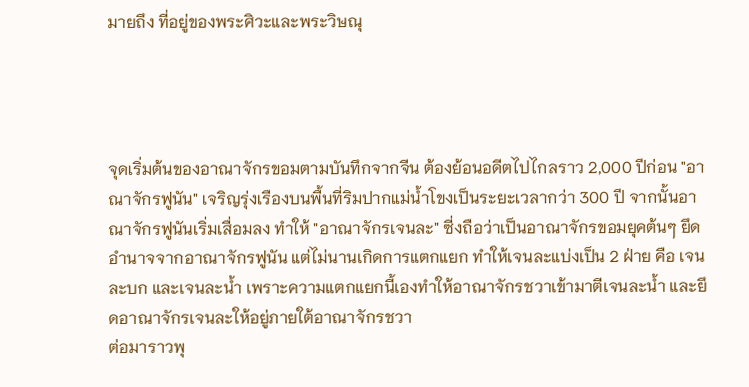มายถึง ที่อยู่ของพระศิวะและพระวิษณุ




จุดเริ่มต้นของอาณาจักรขอมตามบันทึกจากจีน ต้องย้อนอดีตไปไกลราว 2,000 ปีก่อน "อาณาจักรฟูนัน" เจริญรุ่งเรืองบนพื้นที่ริมปากแม่น้ำโขงเป็นระยะเวลากว่า 300 ปี จากนั้นอาณาจักรฟูนันเริ่มเสื่อมลง ทำให้ "อาณาจักรเจนละ" ซี่งถือว่าเป็นอาณาจักรขอมยุคต้นๆ ยึดอำนาจจากอาณาจักรฟูนัน แต่ไม่นานเกิดการแตกแยก ทำให้เจนละแบ่งเป็น 2 ฝ่าย คือ เจนละบก และเจนละน้ำ เพราะความแตกแยกนี้เองทำให้อาณาจักรชวาเข้ามาตีเจนละน้ำ และยึดอาณาจักรเจนละให้อยู่ภายใต้อาณาจักรชวา
ต่อมาราวพุ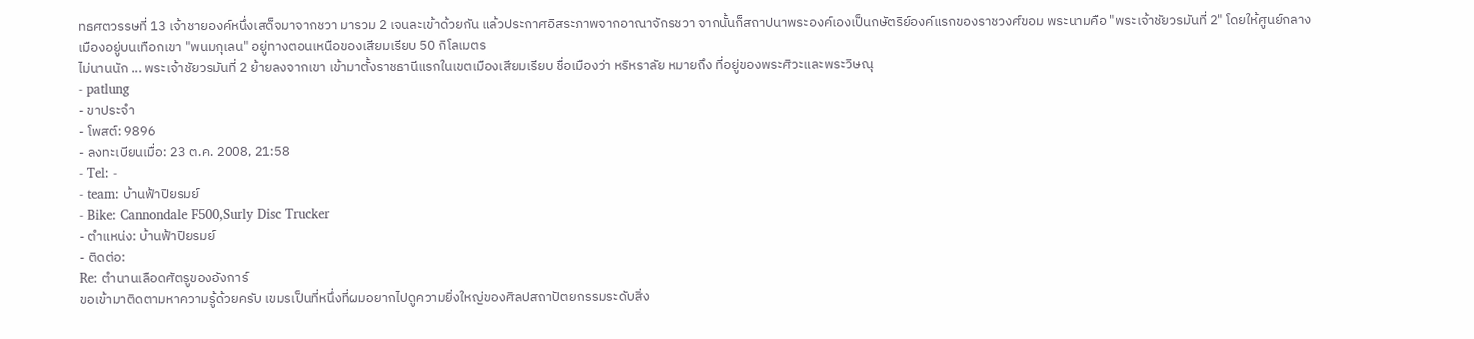ทธศตวรรษที่ 13 เจ้าชายองค์หนึ่งเสด็จมาจากชวา มารวม 2 เจนละเข้าด้วยกัน แล้วประกาศอิสระภาพจากอาณาจักรชวา จากนั้นก็สถาปนาพระองค์เองเป็นกษัตริย์องค์แรกของราชวงศ์ขอม พระนามคือ "พระเจ้าชัยวรมันที่ 2" โดยให้ศูนย์กลางเมืองอยู่บนเทือกเขา "พนมกุเลน" อยู่ทางตอนเหนือของเสียมเรียบ 50 กิโลเมตร
ไม่นานนัก ... พระเจ้าชัยวรมันที่ 2 ย้ายลงจากเขา เข้ามาตั้งราชธานีแรกในเขตเมืองเสียมเรียบ ชื่อเมืองว่า หริหราลัย หมายถึง ที่อยู่ของพระศิวะและพระวิษณุ
- patlung
- ขาประจำ
- โพสต์: 9896
- ลงทะเบียนเมื่อ: 23 ต.ค. 2008, 21:58
- Tel: -
- team: บ้านฟ้าปิยรมย์
- Bike: Cannondale F500,Surly Disc Trucker
- ตำแหน่ง: บ้านฟ้าปิยรมย์
- ติดต่อ:
Re: ตำนานเลือดศัตรูของอังการ์
ขอเข้ามาติดตามหาความรู้ด้วยครับ เขมรเป็นที่หนึ่งที่ผมอยากไปดูความยิ่งใหญ่ของศิลปสถาปัตยกรรมระดับสิ่ง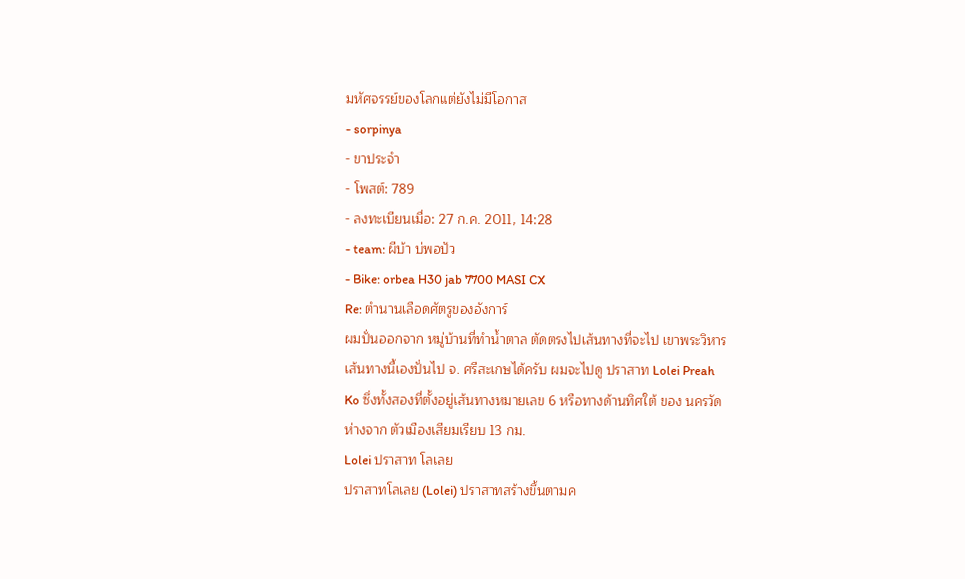มหัศจรรย์ของโลกแต่ยังไม่มีโอกาส
- sorpinya
- ขาประจำ
- โพสต์: 789
- ลงทะเบียนเมื่อ: 27 ก.ค. 2011, 14:28
- team: ผีบ้า บ่พอปัว
- Bike: orbea H30 jab 7700 MASI CX
Re: ตำนานเลือดศัตรูของอังการ์
ผมปั่นออกจาก หมู่บ้านที่ทำน้ำตาล ตัดตรงไปเส้นทางที่จะไป เขาพระวิหาร เส้นทางนี้เองปั่นไป จ. ศรีสะเกษได้ครับ ผมจะไปดู ปราสาท Lolei Preah Ko ซึ่งทั้งสองที่ตั้งอยู่เส้นทางหมายเลข 6 หรือทางด้านทิศใต้ ของ นครวัด ห่างจาก ตัวเมืองเสียมเรียบ 13 กม.
Lolei ปราสาท โลเลย
ปราสาทโลเลย (Lolei) ปราสาทสร้างขึ้นตามค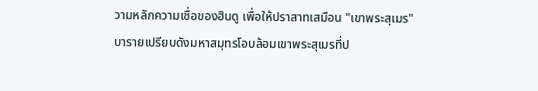วามหลักความเชื่อของฮินดู เพื่อให้ปราสาทเสมือน "เขาพระสุเมร" บารายเปรียบดังมหาสมุทรโอบล้อมเขาพระสุเมรที่ป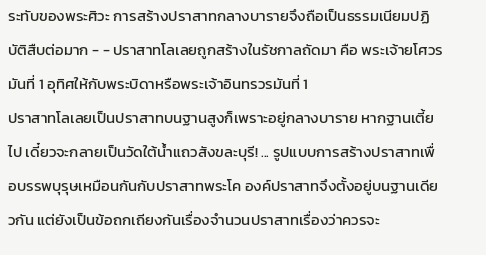ระทับของพระศิวะ การสร้างปราสาทกลางบารายจึงถือเป็นธรรมเนียมปฏิบัติสืบต่อมาก - - ปราสาทโลเลยถูกสร้างในรัชกาลถัดมา คือ พระเจ้ายโศวรมันที่ 1 อุทิศให้กับพระบิดาหรือพระเจ้าอินทรวรมันที่ 1
ปราสาทโลเลยเป็นปราสาทบนฐานสูงก็เพราะอยู่กลางบาราย หากฐานเตี้ยไป เดี๋ยวจะกลายเป็นวัดใต้น้ำแถวสังขละบุรี! ... รูปแบบการสร้างปราสาทเพื่อบรรพบุรุษเหมือนกันกับปราสาทพระโค องค์ปราสาทจึงตั้งอยู่บนฐานเดียวกัน แต่ยังเป็นข้อถกเถียงกันเรื่องจำนวนปราสาทเรื่องว่าควรจะ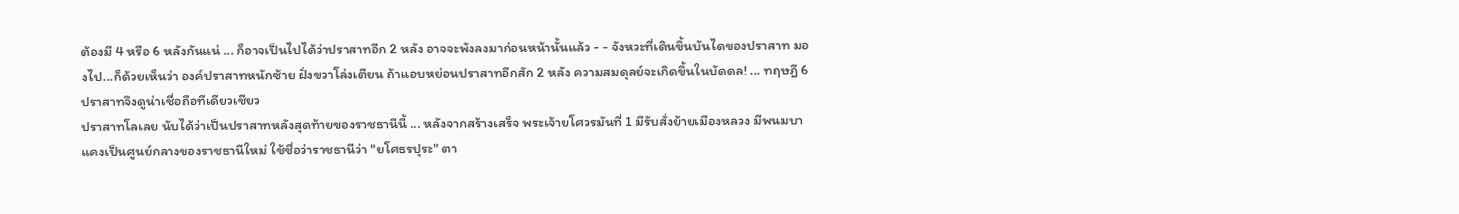ต้องมี 4 หรือ 6 หลังกันแน่ ... ก็อาจเป็นไปได้ว่าปราสาทอีก 2 หลัง อาจจะพังลงมาก่อนหน้านั้นแล้ว - - จังหวะที่เดินขึ้นบันไดของปราสาท มองไป...ก็ด้วยเห็นว่า องค์ปราสาทหนักซ้าย ฝั่งขวาโล่งเตียน ถ้าแอบหย่อนปราสาทอีกสัก 2 หลัง ความสมดุลย์จะเกิดขึ้นในบัดดล! ... ทฤษฎี 6 ปราสาทจึงดูน่าเชื่อถือทีเดียวเชียว
ปราสาทโลเลย นับได้ว่าเป็นปราสาทหลังสุดท้ายของราชธานีนี้ ... หลังจากสร้างเสร็จ พระเจ้ายโศวรมันที่ 1 มีรับสั่งย้ายเมืองหลวง มีพนมบาแคงเป็นศูนย์กลางของราชธานีใหม่ ใช้ชื่อว่าราชธานีว่า "ยโศธรปุระ" ตา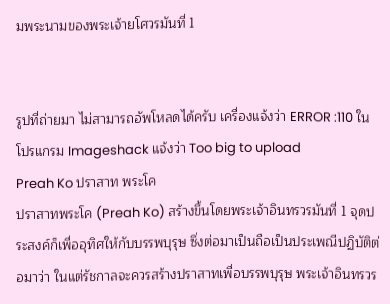มพระนามของพระเจ้ายโศวรมันที่ 1


รูปที่ถ่ายมา ไม่สามารถอัพโหลดได้ครับ เครื่องแจ้งว่า ERROR :110 ในโปรแกรม Imageshack แจ้งว่า Too big to upload
Preah Ko ปราสาท พระโค
ปราสาทพระโค (Preah Ko) สร้างขึ้นโดยพระเจ้าอินทรวรมันที่ 1 จุดประสงค์ก็เพื่ออุทิศให้กับบรรพบุรุษ ซึ่งต่อมาเป็นถือเป็นประเพณีปฏิบัติต่อมาว่า ในแต่รัชกาลจะควรสร้างปราสาทเพื่อบรรพบุรุษ พระเจ้าอินทรวร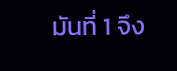มันที่ 1 จึง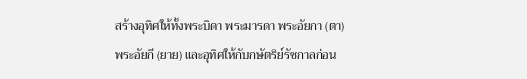สร้างอุทิศให้ทั้งพระบิดา พระมารดา พระอัยกา (ตา) พระอัยกี (ยาย) และอุทิศให้กับกษัตริย์รัชกาลก่อน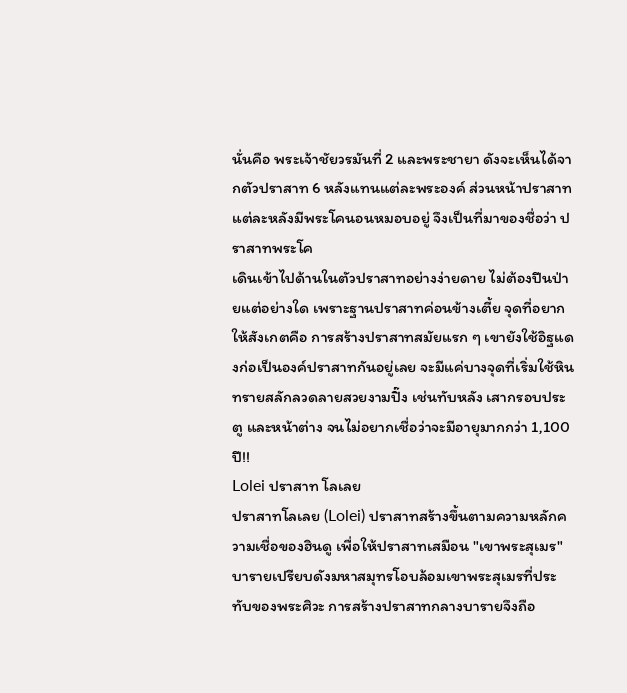นั่นคือ พระเจ้าชัยวรมันที่ 2 และพระชายา ดังจะเห็นได้จากตัวปราสาท 6 หลังแทนแต่ละพระองค์ ส่วนหน้าปราสาทแต่ละหลังมีพระโคนอนหมอบอยู่ จึงเป็นที่มาของชื่อว่า ปราสาทพระโค
เดินเข้าไปด้านในตัวปราสาทอย่างง่ายดาย ไม่ต้องปีนป่ายแต่อย่างใด เพราะฐานปราสาทค่อนข้างเตี้ย จุดที่อยากให้สังเกตคือ การสร้างปราสาทสมัยแรก ๆ เขายังใช้อิฐแดงก่อเป็นองค์ปราสาทกันอยู่เลย จะมีแค่บางจุดที่เริ่มใช้หินทรายสลักลวดลายสวยงามปิ๊ง เช่นทับหลัง เสากรอบประตู และหน้าต่าง จนไม่อยากเชื่อว่าจะมีอายุมากกว่า 1,100 ปี!!
Lolei ปราสาท โลเลย
ปราสาทโลเลย (Lolei) ปราสาทสร้างขึ้นตามความหลักความเชื่อของฮินดู เพื่อให้ปราสาทเสมือน "เขาพระสุเมร" บารายเปรียบดังมหาสมุทรโอบล้อมเขาพระสุเมรที่ประทับของพระศิวะ การสร้างปราสาทกลางบารายจึงถือ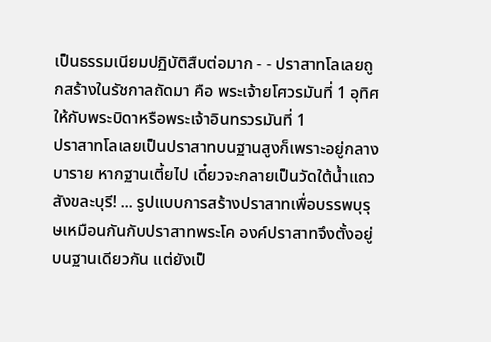เป็นธรรมเนียมปฏิบัติสืบต่อมาก - - ปราสาทโลเลยถูกสร้างในรัชกาลถัดมา คือ พระเจ้ายโศวรมันที่ 1 อุทิศให้กับพระบิดาหรือพระเจ้าอินทรวรมันที่ 1
ปราสาทโลเลยเป็นปราสาทบนฐานสูงก็เพราะอยู่กลางบาราย หากฐานเตี้ยไป เดี๋ยวจะกลายเป็นวัดใต้น้ำแถวสังขละบุรี! ... รูปแบบการสร้างปราสาทเพื่อบรรพบุรุษเหมือนกันกับปราสาทพระโค องค์ปราสาทจึงตั้งอยู่บนฐานเดียวกัน แต่ยังเป็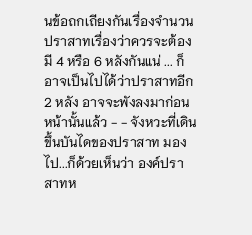นข้อถกเถียงกันเรื่องจำนวนปราสาทเรื่องว่าควรจะต้องมี 4 หรือ 6 หลังกันแน่ ... ก็อาจเป็นไปได้ว่าปราสาทอีก 2 หลัง อาจจะพังลงมาก่อนหน้านั้นแล้ว - - จังหวะที่เดินขึ้นบันไดของปราสาท มองไป...ก็ด้วยเห็นว่า องค์ปราสาทห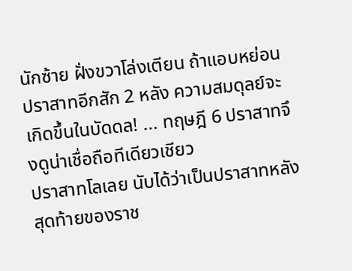นักซ้าย ฝั่งขวาโล่งเตียน ถ้าแอบหย่อนปราสาทอีกสัก 2 หลัง ความสมดุลย์จะเกิดขึ้นในบัดดล! ... ทฤษฎี 6 ปราสาทจึงดูน่าเชื่อถือทีเดียวเชียว
ปราสาทโลเลย นับได้ว่าเป็นปราสาทหลังสุดท้ายของราช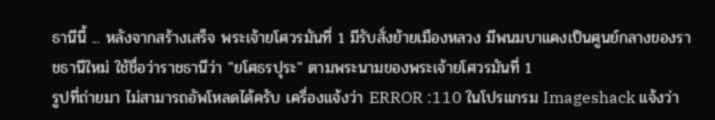ธานีนี้ ... หลังจากสร้างเสร็จ พระเจ้ายโศวรมันที่ 1 มีรับสั่งย้ายเมืองหลวง มีพนมบาแคงเป็นศูนย์กลางของราชธานีใหม่ ใช้ชื่อว่าราชธานีว่า "ยโศธรปุระ" ตามพระนามของพระเจ้ายโศวรมันที่ 1
รูปที่ถ่ายมา ไม่สามารถอัพโหลดได้ครับ เครื่องแจ้งว่า ERROR :110 ในโปรแกรม Imageshack แจ้งว่า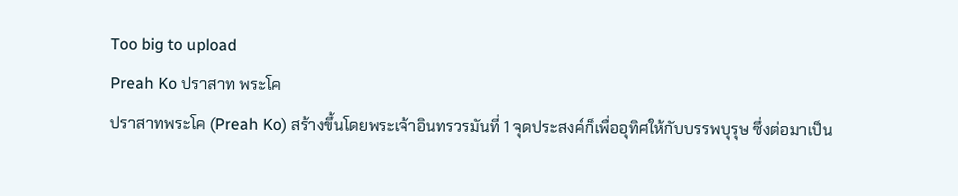Too big to upload
Preah Ko ปราสาท พระโค
ปราสาทพระโค (Preah Ko) สร้างขึ้นโดยพระเจ้าอินทรวรมันที่ 1 จุดประสงค์ก็เพื่ออุทิศให้กับบรรพบุรุษ ซึ่งต่อมาเป็น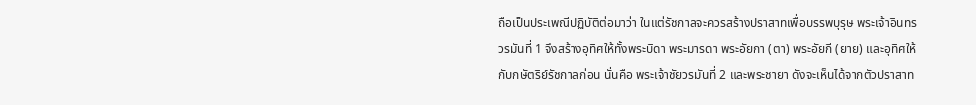ถือเป็นประเพณีปฏิบัติต่อมาว่า ในแต่รัชกาลจะควรสร้างปราสาทเพื่อบรรพบุรุษ พระเจ้าอินทรวรมันที่ 1 จึงสร้างอุทิศให้ทั้งพระบิดา พระมารดา พระอัยกา (ตา) พระอัยกี (ยาย) และอุทิศให้กับกษัตริย์รัชกาลก่อน นั่นคือ พระเจ้าชัยวรมันที่ 2 และพระชายา ดังจะเห็นได้จากตัวปราสาท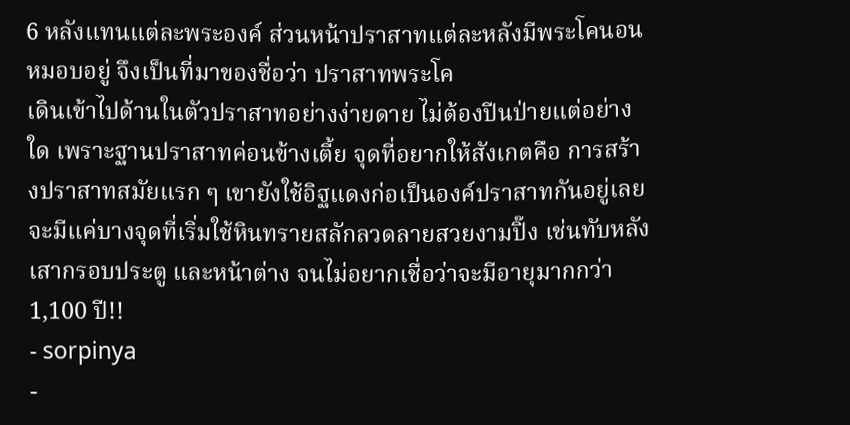6 หลังแทนแต่ละพระองค์ ส่วนหน้าปราสาทแต่ละหลังมีพระโคนอนหมอบอยู่ จึงเป็นที่มาของชื่อว่า ปราสาทพระโค
เดินเข้าไปด้านในตัวปราสาทอย่างง่ายดาย ไม่ต้องปีนป่ายแต่อย่างใด เพราะฐานปราสาทค่อนข้างเตี้ย จุดที่อยากให้สังเกตคือ การสร้างปราสาทสมัยแรก ๆ เขายังใช้อิฐแดงก่อเป็นองค์ปราสาทกันอยู่เลย จะมีแค่บางจุดที่เริ่มใช้หินทรายสลักลวดลายสวยงามปิ๊ง เช่นทับหลัง เสากรอบประตู และหน้าต่าง จนไม่อยากเชื่อว่าจะมีอายุมากกว่า 1,100 ปี!!
- sorpinya
-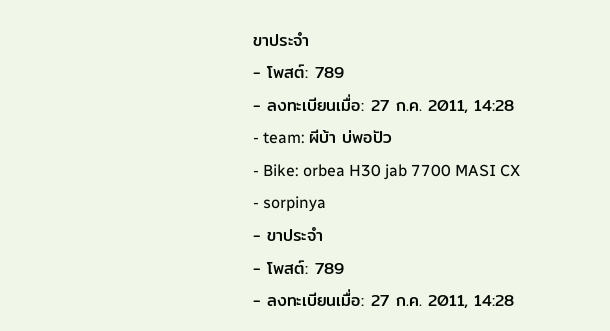ขาประจำ
- โพสต์: 789
- ลงทะเบียนเมื่อ: 27 ก.ค. 2011, 14:28
- team: ผีบ้า บ่พอปัว
- Bike: orbea H30 jab 7700 MASI CX
- sorpinya
- ขาประจำ
- โพสต์: 789
- ลงทะเบียนเมื่อ: 27 ก.ค. 2011, 14:28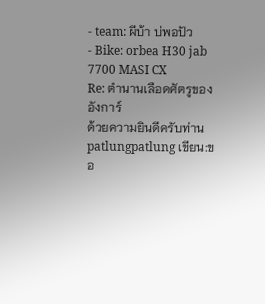- team: ผีบ้า บ่พอปัว
- Bike: orbea H30 jab 7700 MASI CX
Re: ตำนานเลือดศัตรูของอังการ์
ด้วยความยินดีครับท่าน patlungpatlung เขียน:ขอ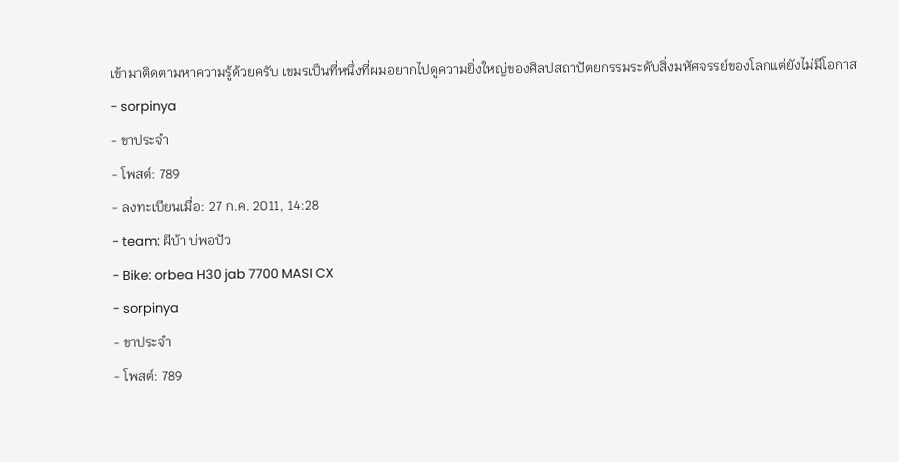เข้ามาติดตามหาความรู้ด้วยครับ เขมรเป็นที่หนึ่งที่ผมอยากไปดูความยิ่งใหญ่ของศิลปสถาปัตยกรรมระดับสิ่งมหัศจรรย์ของโลกแต่ยังไม่มีโอกาส
- sorpinya
- ขาประจำ
- โพสต์: 789
- ลงทะเบียนเมื่อ: 27 ก.ค. 2011, 14:28
- team: ผีบ้า บ่พอปัว
- Bike: orbea H30 jab 7700 MASI CX
- sorpinya
- ขาประจำ
- โพสต์: 789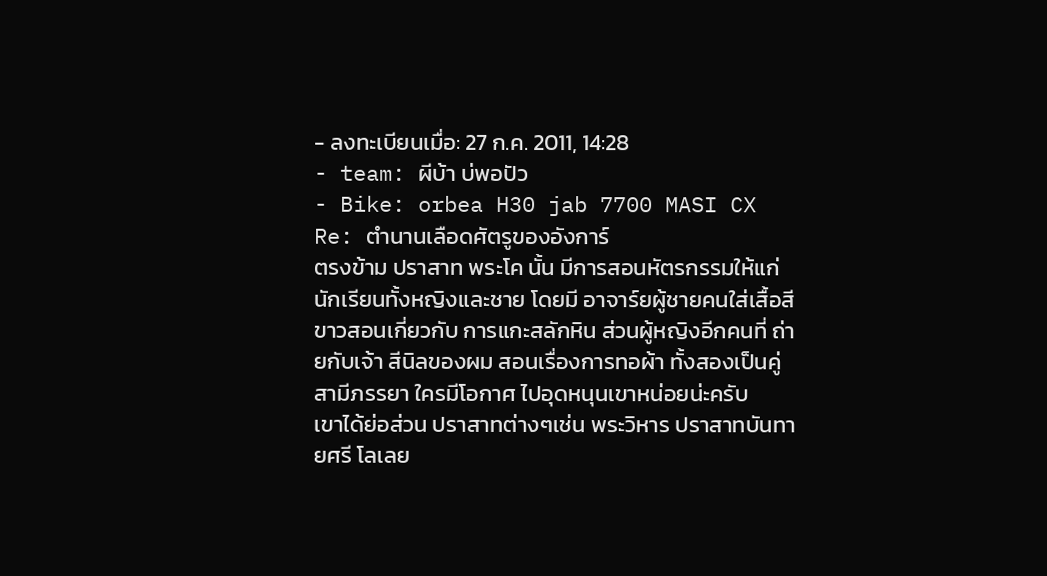- ลงทะเบียนเมื่อ: 27 ก.ค. 2011, 14:28
- team: ผีบ้า บ่พอปัว
- Bike: orbea H30 jab 7700 MASI CX
Re: ตำนานเลือดศัตรูของอังการ์
ตรงข้าม ปราสาท พระโค นั้น มีการสอนหัตรกรรมให้แก่นักเรียนทั้งหญิงและชาย โดยมี อาจาร์ยผู้ชายคนใส่เสื้อสีขาวสอนเกี่ยวกับ การแกะสลักหิน ส่วนผู้หญิงอีกคนที่ ถ่ายกับเจ้า สีนิลของผม สอนเรื่องการทอผ้า ทั้งสองเป็นคู่ สามีภรรยา ใครมีโอกาศ ไปอุดหนุนเขาหน่อยน่ะครับ
เขาได้ย่อส่วน ปราสาทต่างๆเช่น พระวิหาร ปราสาทบันทายศรี โลเลย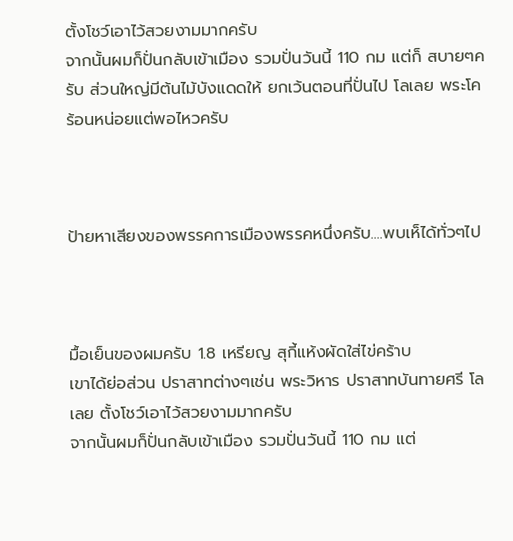ตั้งโชว์เอาไว้สวยงามมากครับ
จากนั้นผมก็ปั่นกลับเข้าเมือง รวมปั่นวันนี้ 110 กม แต่ก็ สบายๆครับ ส่วนใหญ่มีต้นไม้บังแดดให้ ยกเว้นตอนที่ปั่นไป โลเลย พระโค ร้อนหน่อยแต่พอไหวครับ



ป้ายหาเสียงของพรรคการเมืองพรรคหนึ่งครับ....พบเห็ได้ทั่วๆไป



มื้อเย็นของผมครับ 1.8 เหรียญ สุกี้แห้งผัดใส่ไข่คร้าบ
เขาได้ย่อส่วน ปราสาทต่างๆเช่น พระวิหาร ปราสาทบันทายศรี โลเลย ตั้งโชว์เอาไว้สวยงามมากครับ
จากนั้นผมก็ปั่นกลับเข้าเมือง รวมปั่นวันนี้ 110 กม แต่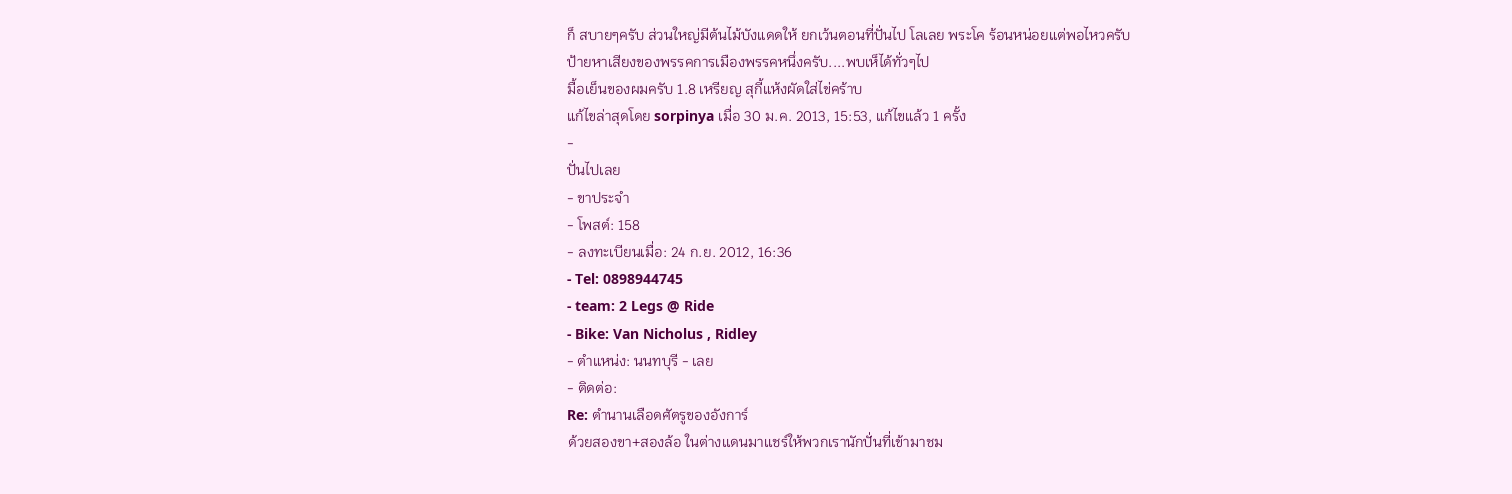ก็ สบายๆครับ ส่วนใหญ่มีต้นไม้บังแดดให้ ยกเว้นตอนที่ปั่นไป โลเลย พระโค ร้อนหน่อยแต่พอไหวครับ
ป้ายหาเสียงของพรรคการเมืองพรรคหนึ่งครับ....พบเห็ได้ทั่วๆไป
มื้อเย็นของผมครับ 1.8 เหรียญ สุกี้แห้งผัดใส่ไข่คร้าบ
แก้ไขล่าสุดโดย sorpinya เมื่อ 30 ม.ค. 2013, 15:53, แก้ไขแล้ว 1 ครั้ง
-
ปั่นไปเลย
- ขาประจำ
- โพสต์: 158
- ลงทะเบียนเมื่อ: 24 ก.ย. 2012, 16:36
- Tel: 0898944745
- team: 2 Legs @ Ride
- Bike: Van Nicholus , Ridley
- ตำแหน่ง: นนทบุรี - เลย
- ติดต่อ:
Re: ตำนานเลือดศัตรูของอังการ์
ด้วยสองขา+สองล้อ ในต่างเเดนมาเเชร์ให้พวกเรานักปั่นที่เข้ามาชม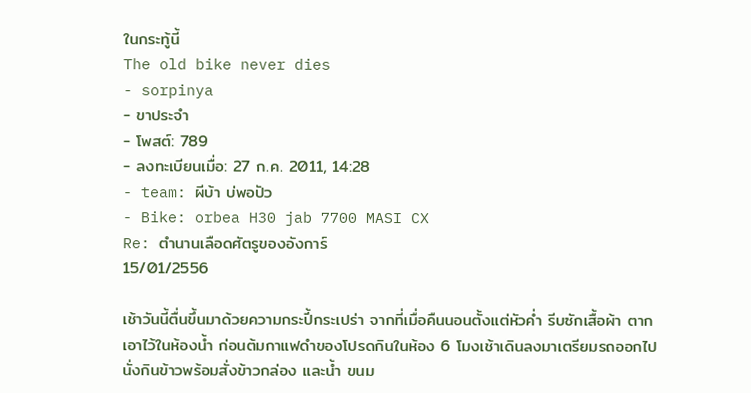ในกระทู้นี้
The old bike never dies
- sorpinya
- ขาประจำ
- โพสต์: 789
- ลงทะเบียนเมื่อ: 27 ก.ค. 2011, 14:28
- team: ผีบ้า บ่พอปัว
- Bike: orbea H30 jab 7700 MASI CX
Re: ตำนานเลือดศัตรูของอังการ์
15/01/2556

เช้าวันนี้ตื่นขึ้นมาด้วยความกระปี้กระเปร่า จากที่เมื่อคืนนอนตั้งแต่หัวค่ำ รีบซักเสื้อผ้า ตากเอาไว้ในห้องน้ำ ก่อนต้มกาแฟดำของโปรดกินในห้อง 6 โมงเช้าเดินลงมาเตรียมรถออกไปนั่งกินข้าวพร้อมสั่งข้าวกล่อง และน้ำ ขนม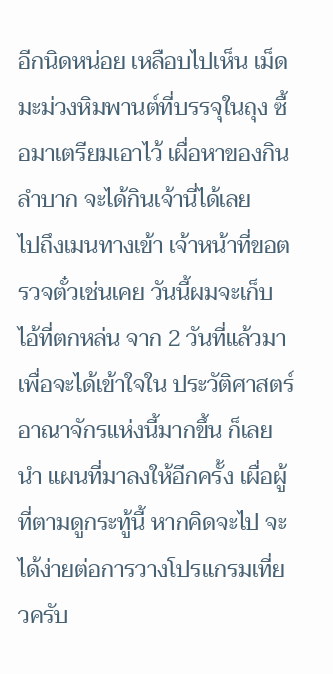อีกนิดหน่อย เหลือบไปเห็น เม็ดมะม่วงหิมพานต์ที่บรรจุในถุง ซื้อมาเตรียมเอาไว้ เผื่อหาของกินลำบาก จะได้กินเจ้านี่ได้เลย
ไปถึงเมนทางเข้า เจ้าหน้าที่ขอตรวจตั๋วเช่นเคย วันนี้ผมจะเก็บ ไอ้ที่ตกหล่น จาก 2 วันที่แล้วมาเพื่อจะได้เข้าใจใน ประวัติศาสตร์อาณาจักรแห่งนี้มากขึ้น ก็เลยนำ แผนที่มาลงให้อีกครั้ง เผื่อผู้ที่ตามดูกระทู้นี้ หากคิดจะไป จะได้ง่ายต่อการวางโปรแกรมเที่ยวครับ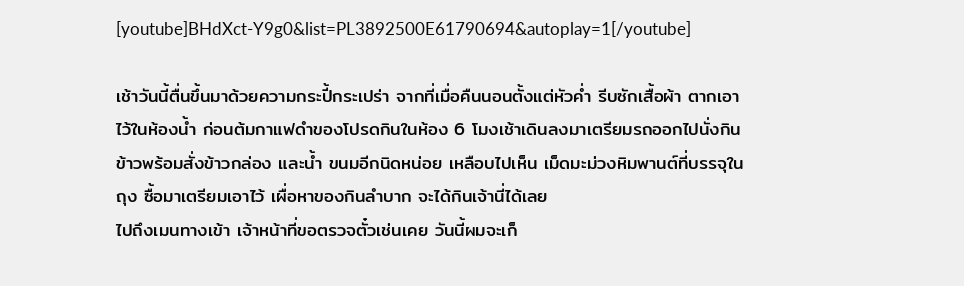[youtube]BHdXct-Y9g0&list=PL3892500E61790694&autoplay=1[/youtube]

เช้าวันนี้ตื่นขึ้นมาด้วยความกระปี้กระเปร่า จากที่เมื่อคืนนอนตั้งแต่หัวค่ำ รีบซักเสื้อผ้า ตากเอาไว้ในห้องน้ำ ก่อนต้มกาแฟดำของโปรดกินในห้อง 6 โมงเช้าเดินลงมาเตรียมรถออกไปนั่งกินข้าวพร้อมสั่งข้าวกล่อง และน้ำ ขนมอีกนิดหน่อย เหลือบไปเห็น เม็ดมะม่วงหิมพานต์ที่บรรจุในถุง ซื้อมาเตรียมเอาไว้ เผื่อหาของกินลำบาก จะได้กินเจ้านี่ได้เลย
ไปถึงเมนทางเข้า เจ้าหน้าที่ขอตรวจตั๋วเช่นเคย วันนี้ผมจะเก็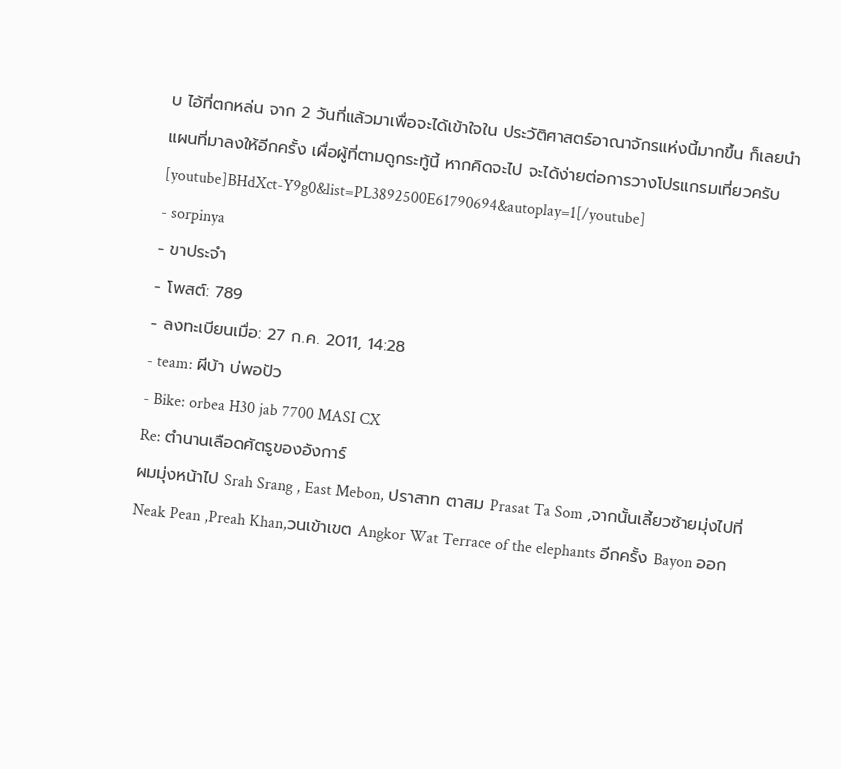บ ไอ้ที่ตกหล่น จาก 2 วันที่แล้วมาเพื่อจะได้เข้าใจใน ประวัติศาสตร์อาณาจักรแห่งนี้มากขึ้น ก็เลยนำ แผนที่มาลงให้อีกครั้ง เผื่อผู้ที่ตามดูกระทู้นี้ หากคิดจะไป จะได้ง่ายต่อการวางโปรแกรมเที่ยวครับ
[youtube]BHdXct-Y9g0&list=PL3892500E61790694&autoplay=1[/youtube]
- sorpinya
- ขาประจำ
- โพสต์: 789
- ลงทะเบียนเมื่อ: 27 ก.ค. 2011, 14:28
- team: ผีบ้า บ่พอปัว
- Bike: orbea H30 jab 7700 MASI CX
Re: ตำนานเลือดศัตรูของอังการ์
ผมมุ่งหน้าไป Srah Srang , East Mebon, ปราสาท ตาสม Prasat Ta Som ,จากนั้นเลี้ยวซ้ายมุ่งไปที่ Neak Pean ,Preah Khan,วนเข้าเขต Angkor Wat Terrace of the elephants อีกครั้ง Bayon ออก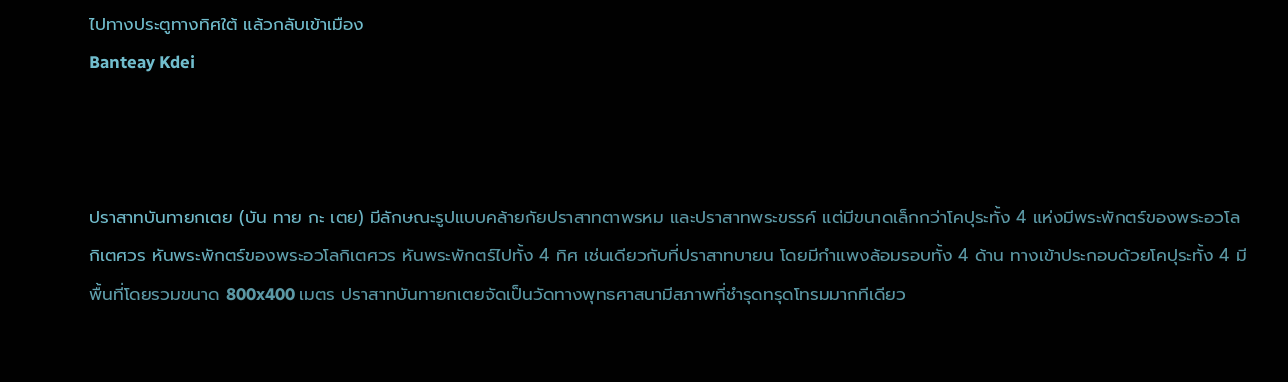ไปทางประตูทางทิศใต้ แล้วกลับเข้าเมือง
Banteay Kdei



ปราสาทบันทายกเตย (บัน ทาย กะ เตย) มีลักษณะรูปแบบคล้ายกัยปราสาทตาพรหม และปราสาทพระขรรค์ แต่มีขนาดเล็กกว่าโคปุระทั้ง 4 แห่งมีพระพักตร์ของพระอวโลกิเตศวร หันพระพักตร์ของพระอวโลกิเตศวร หันพระพักตร์ไปทั้ง 4 ทิศ เช่นเดียวกับที่ปราสาทบายน โดยมีกำแพงล้อมรอบทั้ง 4 ด้าน ทางเข้าประกอบด้วยโคปุระทั้ง 4 มีพื้นที่โดยรวมขนาด 800x400 เมตร ปราสาทบันทายกเตยจัดเป็นวัดทางพุทธศาสนามีสภาพที่ชำรุดทรุดโทรมมากทีเดียว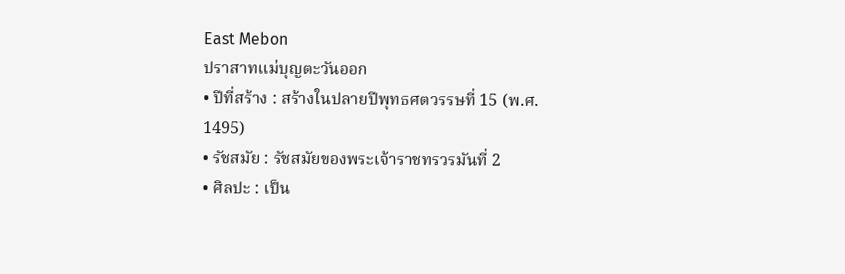East Mebon
ปราสาทแม่บุญตะวันออก
• ปีที่สร้าง : สร้างในปลายปีพุทธศตวรรษที่ 15 (พ.ศ. 1495)
• รัชสมัย : รัชสมัยของพระเจ้าราชทรวรมันที่ 2
• ศิลปะ : เป็น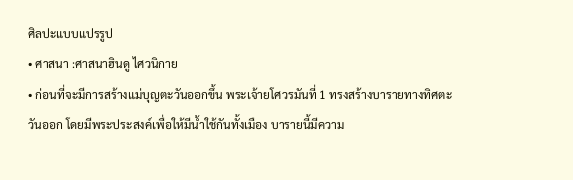ศิลปะแบบแปรรูป
• ศาสนา :ศาสนาฮินดู ไศวนิกาย
• ก่อนที่จะมีการสร้างแม่บุญตะวันออกขึ้น พระเจ้ายโศวรมันที่ 1 ทรงสร้างบารายทางทิศตะวันออก โดยมีพระประสงค์เพื่อให้มีน้ำใช้กันทั้งเมือง บารายนี้มีความ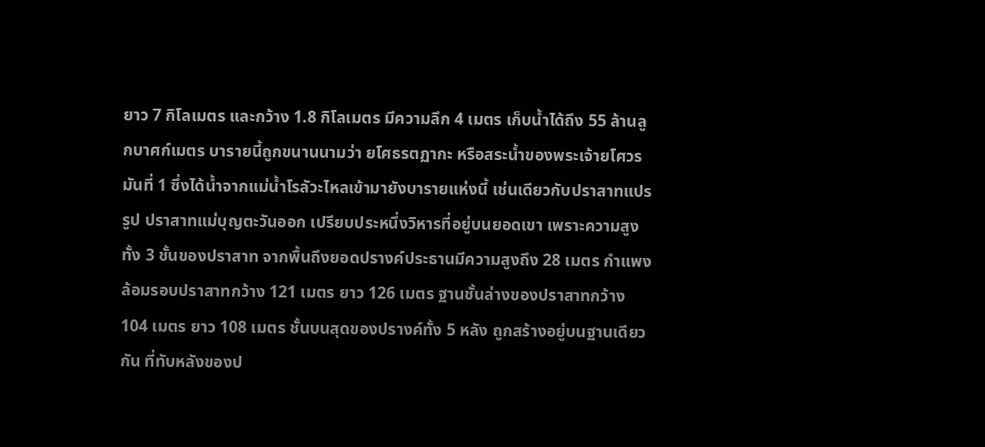ยาว 7 กิโลเมตร และกว้าง 1.8 กิโลเมตร มีความลึก 4 เมตร เก็บน้ำได้ถึง 55 ล้านลูกบาศก์เมตร บารายนี้ถูกขนานนามว่า ยโศธรตฏากะ หรือสระน้ำของพระเจ้ายโศวรมันที่ 1 ซึ่งได้น้ำจากแม่น้ำโรลัวะไหลเข้ามายังบารายแห่งนี้ เช่นเดียวกับปราสาทแปรรูป ปราสาทแม่บุญตะวันออก เปรียบประหนึ่งวิหารที่อยู่บนยอดเขา เพราะความสูงทั้ง 3 ชั้นของปราสาท จากพื้นถึงยอดปรางค์ประธานมีความสูงถึง 28 เมตร กำแพงล้อมรอบปราสาทกว้าง 121 เมตร ยาว 126 เมตร ฐานชั้นล่างของปราสาทกว้าง 104 เมตร ยาว 108 เมตร ชั้นบนสุดของปรางค์ทั้ง 5 หลัง ถูกสร้างอยู่บนฐานเดียวกัน ที่ทับหลังของป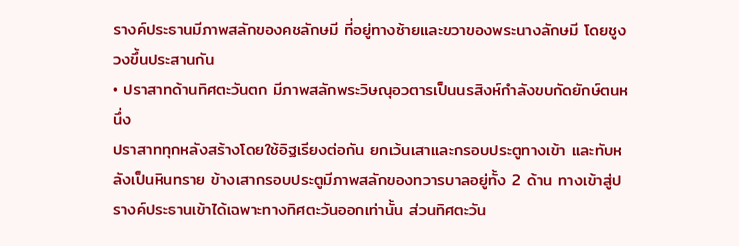รางค์ประธานมีภาพสลักของคชลักษมี ที่อยู่ทางซ้ายและขวาของพระนางลักษมี โดยชูงวงขึ้นประสานกัน
• ปราสาทด้านทิศตะวันตก มีภาพสลักพระวิษณุอวตารเป็นนรสิงห์กำลังขบกัดยักษ์ตนหนึ่ง
ปราสาททุกหลังสร้างโดยใช้อิฐเรียงต่อกัน ยกเว้นเสาและกรอบประตูทางเข้า และทับหลังเป็นหินทราย ข้างเสากรอบประตูมีภาพสลักของทวารบาลอยู่ทั้ง 2 ด้าน ทางเข้าสู่ปรางค์ประธานเข้าได้เฉพาะทางทิศตะวันออกเท่านั้น ส่วนทิศตะวัน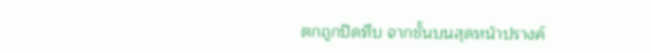ตกถูกปิดทึบ จากชั้นบนสุดหน้าปรางค์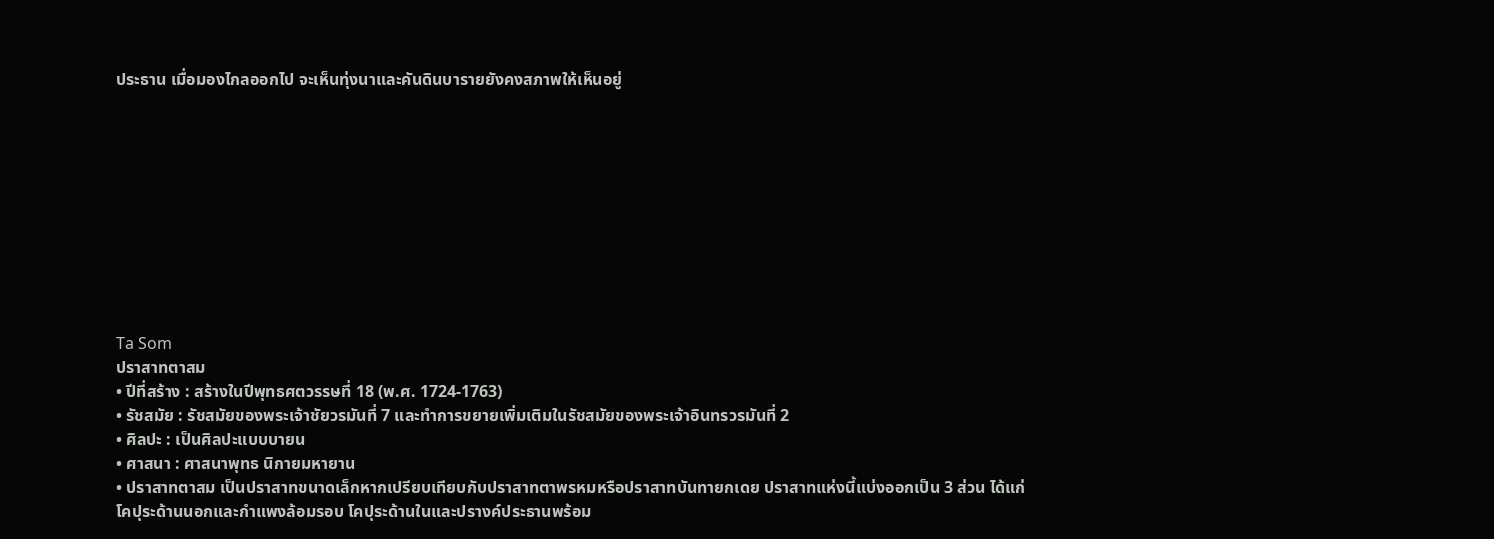ประธาน เมื่อมองไกลออกไป จะเห็นทุ่งนาและคันดินบารายยังคงสภาพให้เห็นอยู่










Ta Som
ปราสาทตาสม
• ปีที่สร้าง : สร้างในปีพุทธศตวรรษที่ 18 (พ.ศ. 1724-1763)
• รัชสมัย : รัชสมัยของพระเจ้าชัยวรมันที่ 7 และทำการขยายเพิ่มเติมในรัชสมัยของพระเจ้าอินทรวรมันที่ 2
• ศิลปะ : เป็นศิลปะแบบบายน
• ศาสนา : ศาสนาพุทธ นิกายมหายาน
• ปราสาทตาสม เป็นปราสาทขนาดเล็กหากเปรียบเทียบกับปราสาทตาพรหมหรือปราสาทบันทายกเดย ปราสาทแห่งนี้แบ่งออกเป็น 3 ส่วน ได้แก่
โคปุระด้านนอกและกำแพงล้อมรอบ โคปุระด้านในและปรางค์ประธานพร้อม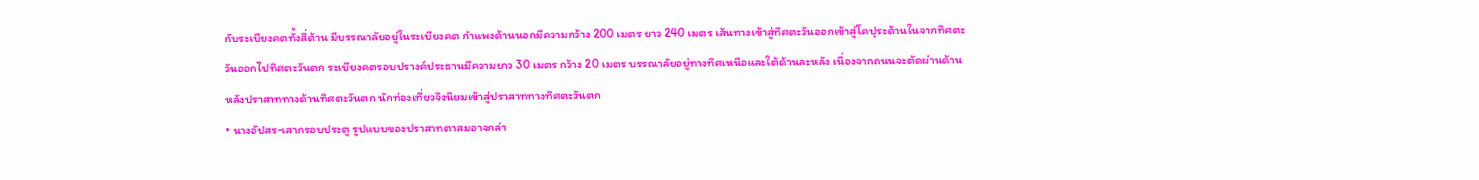กับระเบียงคตทั้งสี่ด้าน มีบรรณาลัยอยู่ในระเบียงคต กำแพงด้านนอกมีความกว้าง 200 เมตร ยาว 240 เมตร เส้นทางเข้าสู่ทิศตะวันออกเข้าสู่โคปุระด้านในจากทิศตะวันออกไปทิศตะวันตก ระเบียงคตรอบปรางค์ประธานมีความยาว 30 เมตร กว้าง 20 เมตร บรรณาลัยอยู่ทางทิศเหนือและใต้ด้านละหลัง เนื่องจากถนนจะตัดผ่านด้านหลังปราสาททางด้านทิศตะวันตก นักท่องเที่ยวจึงนิยมเข้าสู่ปราสาททางทิศตะวันตก
• นางอัปสร-เสากรอบประตู รูปแบบของปราสาทตาสมอาจกล่า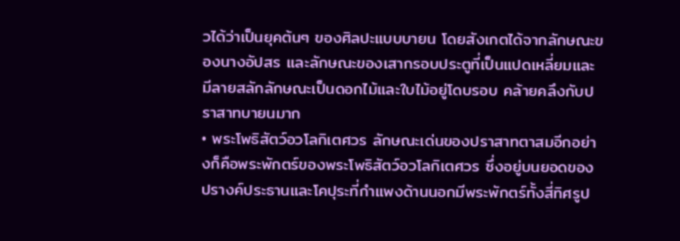วได้ว่าเป็นยุคต้นๆ ของศิลปะแบบบายน โดยสังเกตได้จากลักษณะของนางอัปสร และลักษณะของเสากรอบประตูที่เป็นแปดเหลี่ยมและมีลายสลักลักษณะเป็นดอกไม้และใบไม้อยู่โดบรอบ คล้ายคลึงกับปราสาทบายนมาก
• พระโพธิสัตว์อวโลกิเตศวร ลักษณะเด่นของปราสาทตาสมอีกอย่างก็คือพระพักตร์ของพระโพธิสัตว์อวโลกิเตศวร ซึ่งอยู่บนยอดของปรางค์ประธานและโคปุระที่กำแพงด้านนอกมีพระพักตร์ทั้งสี่ทิศรูป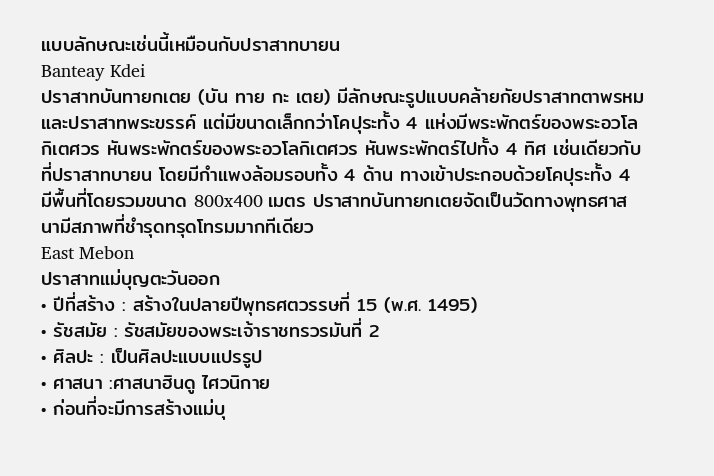แบบลักษณะเช่นนี้เหมือนกับปราสาทบายน
Banteay Kdei
ปราสาทบันทายกเตย (บัน ทาย กะ เตย) มีลักษณะรูปแบบคล้ายกัยปราสาทตาพรหม และปราสาทพระขรรค์ แต่มีขนาดเล็กกว่าโคปุระทั้ง 4 แห่งมีพระพักตร์ของพระอวโลกิเตศวร หันพระพักตร์ของพระอวโลกิเตศวร หันพระพักตร์ไปทั้ง 4 ทิศ เช่นเดียวกับที่ปราสาทบายน โดยมีกำแพงล้อมรอบทั้ง 4 ด้าน ทางเข้าประกอบด้วยโคปุระทั้ง 4 มีพื้นที่โดยรวมขนาด 800x400 เมตร ปราสาทบันทายกเตยจัดเป็นวัดทางพุทธศาสนามีสภาพที่ชำรุดทรุดโทรมมากทีเดียว
East Mebon
ปราสาทแม่บุญตะวันออก
• ปีที่สร้าง : สร้างในปลายปีพุทธศตวรรษที่ 15 (พ.ศ. 1495)
• รัชสมัย : รัชสมัยของพระเจ้าราชทรวรมันที่ 2
• ศิลปะ : เป็นศิลปะแบบแปรรูป
• ศาสนา :ศาสนาฮินดู ไศวนิกาย
• ก่อนที่จะมีการสร้างแม่บุ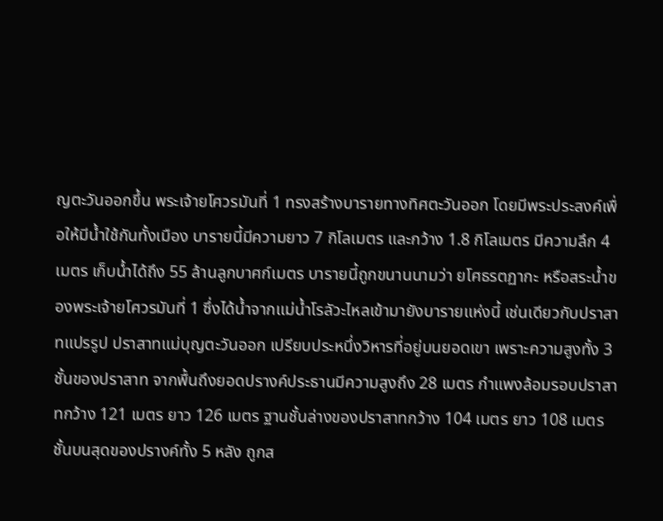ญตะวันออกขึ้น พระเจ้ายโศวรมันที่ 1 ทรงสร้างบารายทางทิศตะวันออก โดยมีพระประสงค์เพื่อให้มีน้ำใช้กันทั้งเมือง บารายนี้มีความยาว 7 กิโลเมตร และกว้าง 1.8 กิโลเมตร มีความลึก 4 เมตร เก็บน้ำได้ถึง 55 ล้านลูกบาศก์เมตร บารายนี้ถูกขนานนามว่า ยโศธรตฏากะ หรือสระน้ำของพระเจ้ายโศวรมันที่ 1 ซึ่งได้น้ำจากแม่น้ำโรลัวะไหลเข้ามายังบารายแห่งนี้ เช่นเดียวกับปราสาทแปรรูป ปราสาทแม่บุญตะวันออก เปรียบประหนึ่งวิหารที่อยู่บนยอดเขา เพราะความสูงทั้ง 3 ชั้นของปราสาท จากพื้นถึงยอดปรางค์ประธานมีความสูงถึง 28 เมตร กำแพงล้อมรอบปราสาทกว้าง 121 เมตร ยาว 126 เมตร ฐานชั้นล่างของปราสาทกว้าง 104 เมตร ยาว 108 เมตร ชั้นบนสุดของปรางค์ทั้ง 5 หลัง ถูกส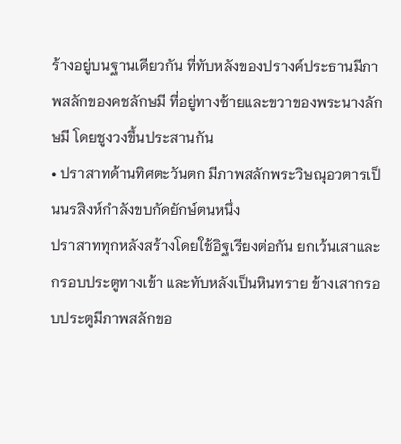ร้างอยู่บนฐานเดียวกัน ที่ทับหลังของปรางค์ประธานมีภาพสลักของคชลักษมี ที่อยู่ทางซ้ายและขวาของพระนางลักษมี โดยชูงวงขึ้นประสานกัน
• ปราสาทด้านทิศตะวันตก มีภาพสลักพระวิษณุอวตารเป็นนรสิงห์กำลังขบกัดยักษ์ตนหนึ่ง
ปราสาททุกหลังสร้างโดยใช้อิฐเรียงต่อกัน ยกเว้นเสาและกรอบประตูทางเข้า และทับหลังเป็นหินทราย ข้างเสากรอบประตูมีภาพสลักขอ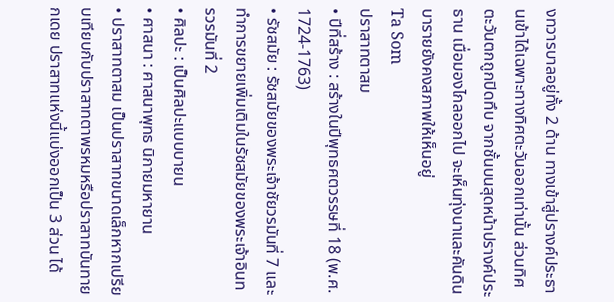งทวารบาลอยู่ทั้ง 2 ด้าน ทางเข้าสู่ปรางค์ประธานเข้าได้เฉพาะทางทิศตะวันออกเท่านั้น ส่วนทิศตะวันตกถูกปิดทึบ จากชั้นบนสุดหน้าปรางค์ประธาน เมื่อมองไกลออกไป จะเห็นทุ่งนาและคันดินบารายยังคงสภาพให้เห็นอยู่
Ta Som
ปราสาทตาสม
• ปีที่สร้าง : สร้างในปีพุทธศตวรรษที่ 18 (พ.ศ. 1724-1763)
• รัชสมัย : รัชสมัยของพระเจ้าชัยวรมันที่ 7 และทำการขยายเพิ่มเติมในรัชสมัยของพระเจ้าอินทรวรมันที่ 2
• ศิลปะ : เป็นศิลปะแบบบายน
• ศาสนา : ศาสนาพุทธ นิกายมหายาน
• ปราสาทตาสม เป็นปราสาทขนาดเล็กหากเปรียบเทียบกับปราสาทตาพรหมหรือปราสาทบันทายกเดย ปราสาทแห่งนี้แบ่งออกเป็น 3 ส่วน ได้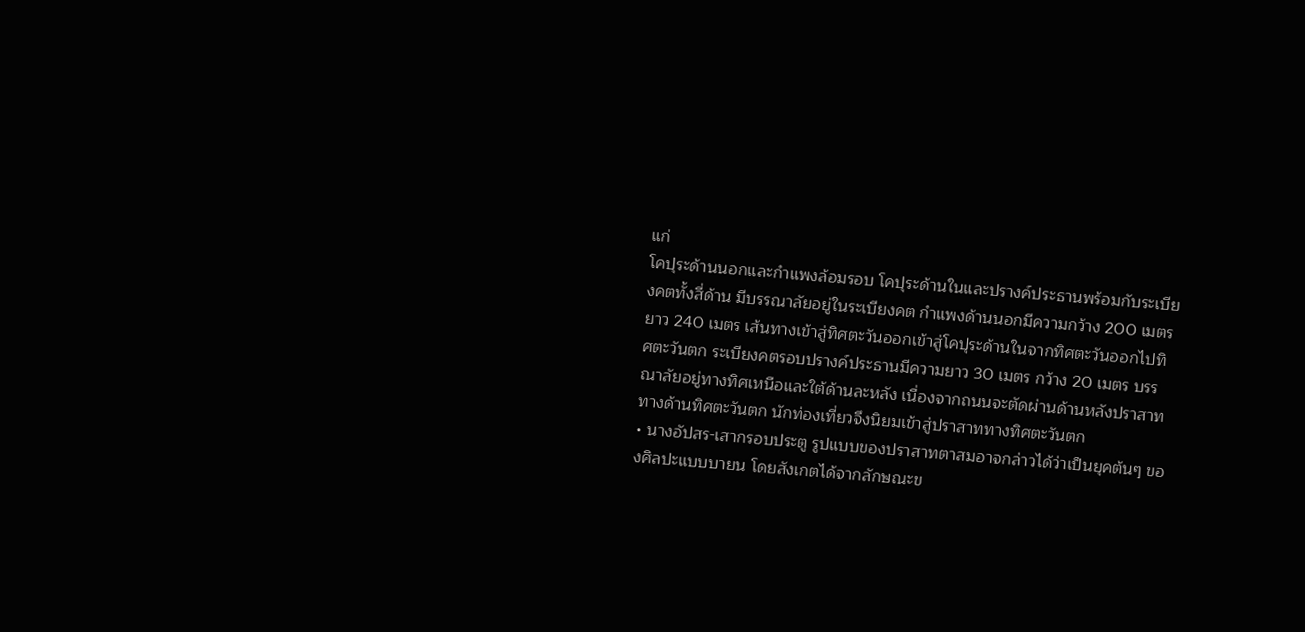แก่
โคปุระด้านนอกและกำแพงล้อมรอบ โคปุระด้านในและปรางค์ประธานพร้อมกับระเบียงคตทั้งสี่ด้าน มีบรรณาลัยอยู่ในระเบียงคต กำแพงด้านนอกมีความกว้าง 200 เมตร ยาว 240 เมตร เส้นทางเข้าสู่ทิศตะวันออกเข้าสู่โคปุระด้านในจากทิศตะวันออกไปทิศตะวันตก ระเบียงคตรอบปรางค์ประธานมีความยาว 30 เมตร กว้าง 20 เมตร บรรณาลัยอยู่ทางทิศเหนือและใต้ด้านละหลัง เนื่องจากถนนจะตัดผ่านด้านหลังปราสาททางด้านทิศตะวันตก นักท่องเที่ยวจึงนิยมเข้าสู่ปราสาททางทิศตะวันตก
• นางอัปสร-เสากรอบประตู รูปแบบของปราสาทตาสมอาจกล่าวได้ว่าเป็นยุคต้นๆ ของศิลปะแบบบายน โดยสังเกตได้จากลักษณะข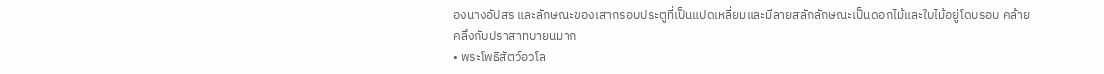องนางอัปสร และลักษณะของเสากรอบประตูที่เป็นแปดเหลี่ยมและมีลายสลักลักษณะเป็นดอกไม้และใบไม้อยู่โดบรอบ คล้ายคลึงกับปราสาทบายนมาก
• พระโพธิสัตว์อวโล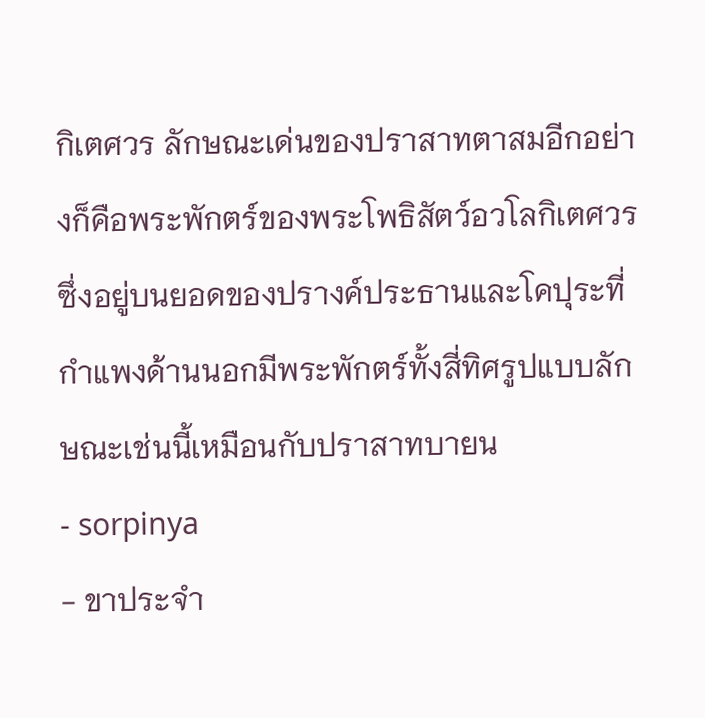กิเตศวร ลักษณะเด่นของปราสาทตาสมอีกอย่างก็คือพระพักตร์ของพระโพธิสัตว์อวโลกิเตศวร ซึ่งอยู่บนยอดของปรางค์ประธานและโคปุระที่กำแพงด้านนอกมีพระพักตร์ทั้งสี่ทิศรูปแบบลักษณะเช่นนี้เหมือนกับปราสาทบายน
- sorpinya
- ขาประจำ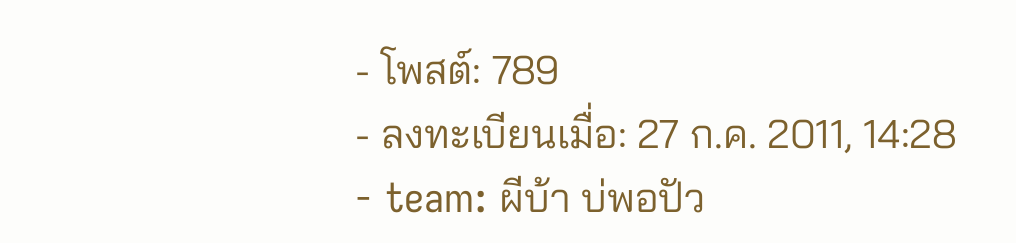- โพสต์: 789
- ลงทะเบียนเมื่อ: 27 ก.ค. 2011, 14:28
- team: ผีบ้า บ่พอปัว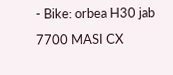- Bike: orbea H30 jab 7700 MASI CX